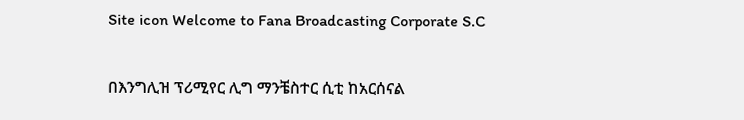Site icon Welcome to Fana Broadcasting Corporate S.C

በእንግሊዝ ፕሪሚየር ሊግ ማንቼስተር ሲቲ ከአርሰናል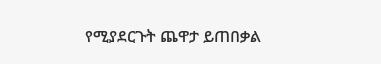የሚያደርጉት ጨዋታ ይጠበቃል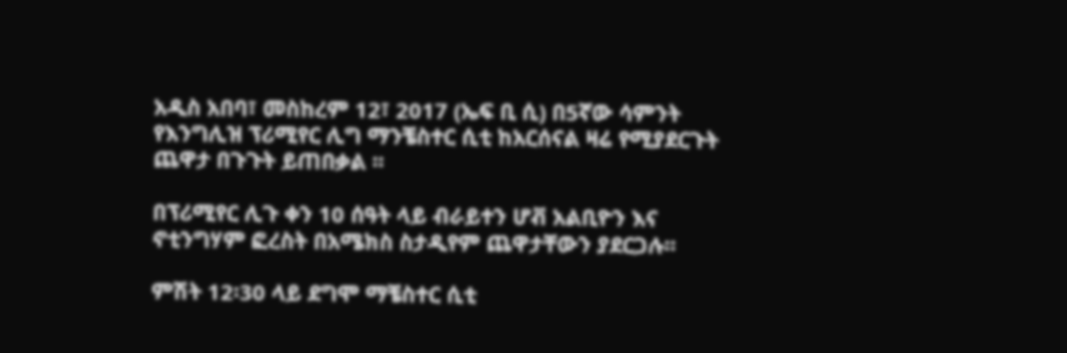አዲስ አበባ፣ መስከረም 12፣ 2017 (ኤፍ ቢ ሲ) በ5ኛው ሳምንት የእንግሊዝ ፕሪሚየር ሊግ ማንቼስተር ሲቲ ከአርሰናል ዛሬ የሚያደርጉት ጨዋታ በጉጉት ይጠበቃል ፡፡

በፕሪሚየር ሊጉ ቀን 10 ሰዓት ላይ ብራይተን ሆቭ አልቢዮን እና ኖቲንግሃም ፎረስት በአሜክስ ስታዲየም ጨዋታቸውን ያደርጋሉ፡፡

ምሽት 12፡30 ላይ ደግሞ ማቼስተር ሲቲ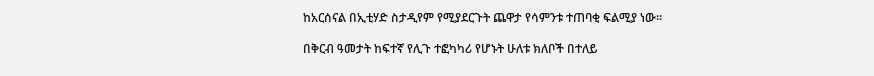ከአርሰናል በኢቲሃድ ስታዲየም የሚያደርጉት ጨዋታ የሳምንቱ ተጠባቂ ፍልሚያ ነው፡፡

በቅርብ ዓመታት ከፍተኛ የሊጉ ተፎካካሪ የሆኑት ሁለቱ ክለቦች በተለይ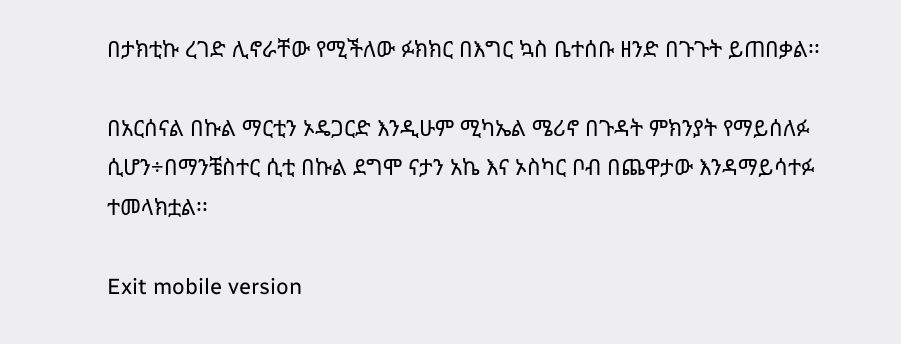በታክቲኩ ረገድ ሊኖራቸው የሚችለው ፉክክር በእግር ኳስ ቤተሰቡ ዘንድ በጉጉት ይጠበቃል፡፡

በአርሰናል በኩል ማርቲን ኦዴጋርድ እንዲሁም ሚካኤል ሜሪኖ በጉዳት ምክንያት የማይሰለፉ ሲሆን÷በማንቼስተር ሲቲ በኩል ደግሞ ናታን አኬ እና ኦስካር ቦብ በጨዋታው እንዳማይሳተፉ ተመላክቷል፡፡

Exit mobile version